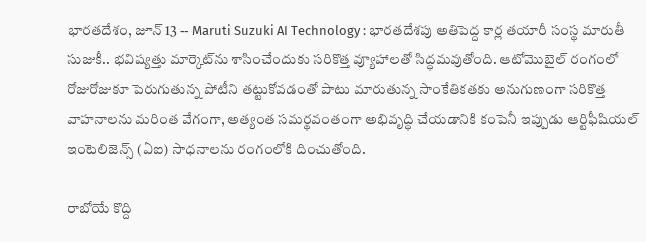భారతదేశం, జూన్ 13 -- Maruti Suzuki AI Technology : భారతదేశపు అతిపెద్ద కార్ల తయారీ సంస్థ మారుతీ సుజుకీ.. భవిష్యత్తు మార్కెట్‌ను శాసించేందుకు సరికొత్త వ్యూహాలతో సిద్ధమవుతోంది. ఆటోమొబైల్ రంగంలో రోజురోజుకూ పెరుగుతున్న పోటీని తట్టుకోవడంతో పాటు మారుతున్న సాంకేతికతకు అనుగుణంగా సరికొత్త వాహనాలను మరింత వేగంగా, అత్యంత సమర్థవంతంగా అభివృద్ధి చేయడానికి కంపెనీ ఇప్పుడు ఆర్టిఫీషియల్ ఇంటెలిజెన్స్ (ఏఐ) సాధనాలను రంగంలోకి దించుతోంది.

రాబోయే కొద్ది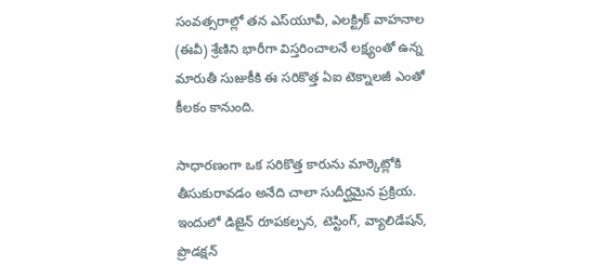సంవత్సరాల్లో తన ఎస్‌యూవీ, ఎలక్ట్రిక్ వాహనాల (ఈవీ) శ్రేణిని భారీగా విస్తరించాలనే లక్ష్యంతో ఉన్న మారుతీ సుజుకీకి ఈ సరికొత్త ఏఐ టెక్నాలజీ ఎంతో కీలకం కానుంది.

సాధారణంగా ఒక సరికొత్త కారును మార్కెట్లోకి తీసుకురావడం అనేది చాలా సుదీర్ఘమైన ప్రక్రియ. ఇందులో డిజైన్ రూపకల్పన, టెస్టింగ్, వ్యాలిడేషన్, ప్రొడక్షన్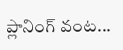ప్లానింగ్ వంట...